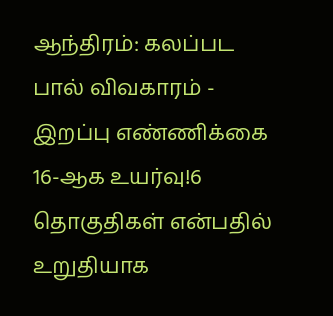ஆந்திரம்: கலப்பட பால் விவகாரம் - இறப்பு எண்ணிக்கை 16-ஆக உயர்வு!6 தொகுதிகள் என்பதில் உறுதியாக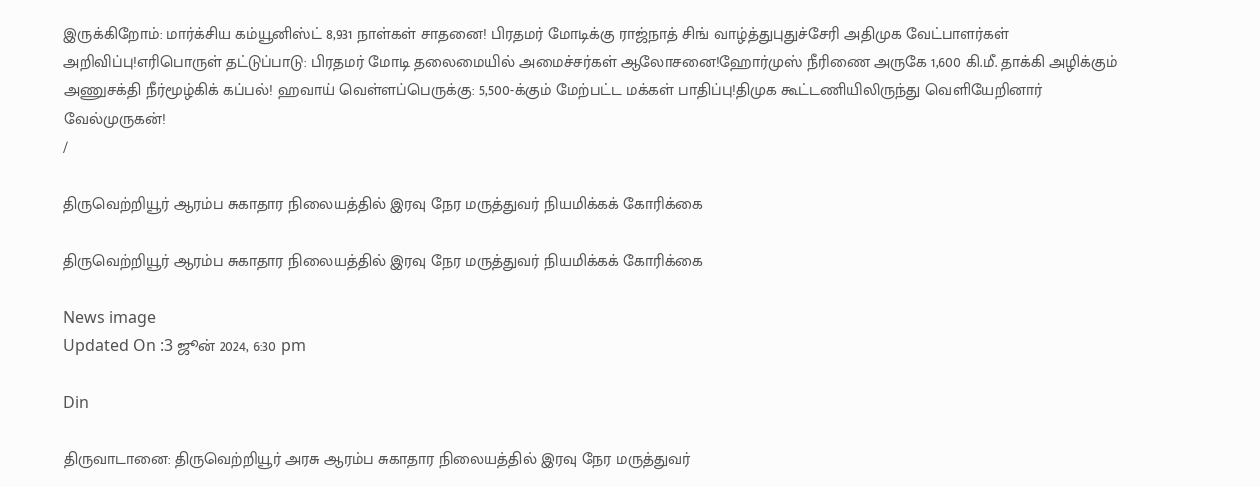இருக்கிறோம்: மார்க்சிய கம்யூனிஸ்ட் 8,931 நாள்கள் சாதனை! பிரதமர் மோடிக்கு ராஜ்நாத் சிங் வாழ்த்துபுதுச்சேரி அதிமுக வேட்பாளர்கள் அறிவிப்பு!எரிபொருள் தட்டுப்பாடு: பிரதமர் மோடி தலைமையில் அமைச்சர்கள் ஆலோசனை!ஹோர்முஸ் நீரிணை அருகே 1,600 கி.மீ. தாக்கி அழிக்கும் அணுசக்தி நீர்மூழ்கிக் கப்பல்! ஹவாய் வெள்ளப்பெருக்கு: 5,500-க்கும் மேற்பட்ட மக்கள் பாதிப்பு!திமுக கூட்டணியிலிருந்து வெளியேறினார் வேல்முருகன்!
/

திருவெற்றியூர் ஆரம்ப சுகாதார நிலையத்தில் இரவு நேர மருத்துவர் நியமிக்கக் கோரிக்கை

திருவெற்றியூர் ஆரம்ப சுகாதார நிலையத்தில் இரவு நேர மருத்துவர் நியமிக்கக் கோரிக்கை

News image
Updated On :3 ஜூன் 2024, 6:30 pm

Din

திருவாடானை: திருவெற்றியூர் அரசு ஆரம்ப சுகாதார நிலையத்தில் இரவு நேர மருத்துவர்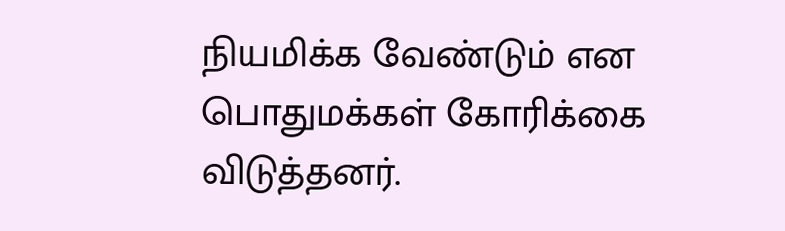நியமிக்க வேண்டும் என பொதுமக்கள் கோரிக்கை விடுத்தனர்.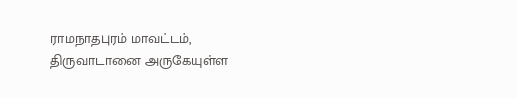ராமநாதபுரம் மாவட்டம், திருவாடானை அருகேயுள்ள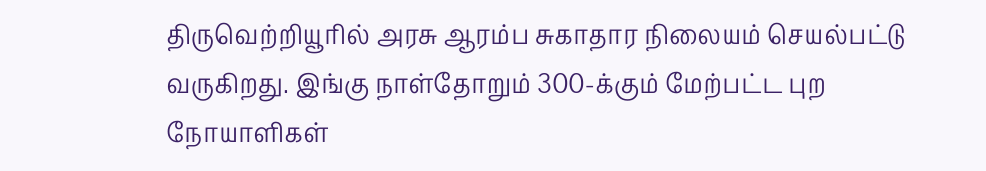திருவெற்றியூரில் அரசு ஆரம்ப சுகாதார நிலையம் செயல்பட்டு வருகிறது. இங்கு நாள்தோறும் 300-க்கும் மேற்பட்ட புற நோயாளிகள்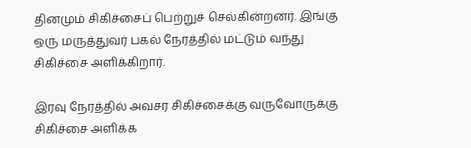தினமும் சிகிச்சைப் பெற்றுச் செல்கின்றனர். இங்கு ஒரு மருத்துவர் பகல் நேரத்தில் மட்டும் வந்து சிகிச்சை அளிக்கிறார்.

இரவு நேரத்தில் அவசர சிகிச்சைக்கு வருவோருக்கு சிகிச்சை அளிக்க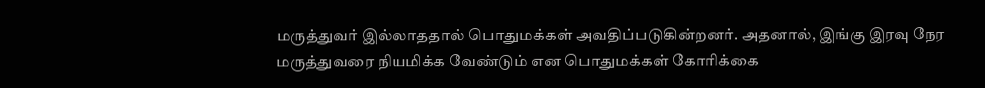மருத்துவர் இல்லாததால் பொதுமக்கள் அவதிப்படுகின்றனர். அதனால், இங்கு இரவு நேர மருத்துவரை நியமிக்க வேண்டும் என பொதுமக்கள் கோரிக்கை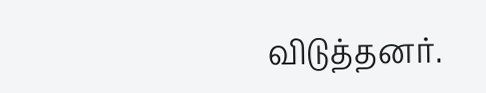விடுத்தனர்.